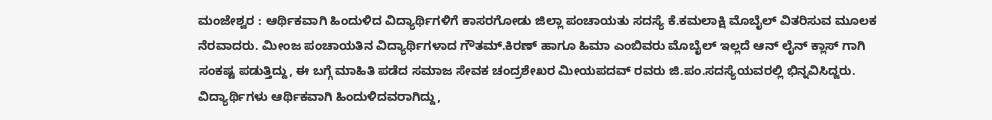ಮಂಜೇಶ್ವರ : ಆರ್ಥಿಕವಾಗಿ ಹಿಂದುಳಿದ ವಿದ್ಯಾರ್ಥಿಗಳಿಗೆ ಕಾಸರಗೋಡು ಜಿಲ್ಲಾ ಪಂಚಾಯತು ಸದಸ್ಯೆ ಕೆ.ಕಮಲಾಕ್ಷಿ ಮೊಬೈಲ್ ವಿತರಿಸುವ ಮೂಲಕ ನೆರವಾದರು. ಮೀಂಜ ಪಂಚಾಯತಿನ ವಿದ್ಯಾರ್ಥಿಗಳಾದ ಗೌತಮ್.ಕಿರಣ್ ಹಾಗೂ ಹಿಮಾ ಎಂಬಿವರು ಮೊಬೈಲ್ ಇಲ್ಲದೆ ಆನ್ ಲೈನ್ ಕ್ಲಾಸ್ ಗಾಗಿ ಸಂಕಷ್ಟ ಪಡುತ್ತಿದ್ದು, ಈ ಬಗ್ಗೆ ಮಾಹಿತಿ ಪಡೆದ ಸಮಾಜ ಸೇವಕ ಚಂದ್ರಶೇಖರ ಮೀಯಪದವ್ ರವರು ಜಿ.ಪಂ.ಸದಸ್ಯೆಯವರಲ್ಲಿ ಭಿನ್ನವಿಸಿದ್ಜರು. ವಿದ್ಯಾರ್ಥಿಗಳು ಆರ್ಥಿಕವಾಗಿ ಹಿಂದುಳಿದವರಾಗಿದ್ದು,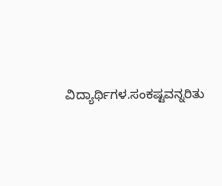ವಿದ್ಯಾರ್ಥಿಗಳ.ಸಂಕಷ್ಟವನ್ನರಿತು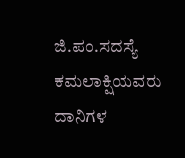ಜಿ.ಪಂ.ಸದಸ್ಯೆ ಕಮಲಾಕ್ಷಿಯವರು ದಾನಿಗಳ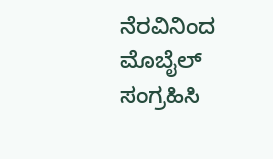ನೆರವಿನಿಂದ ಮೊಬೈಲ್ ಸಂಗ್ರಹಿಸಿ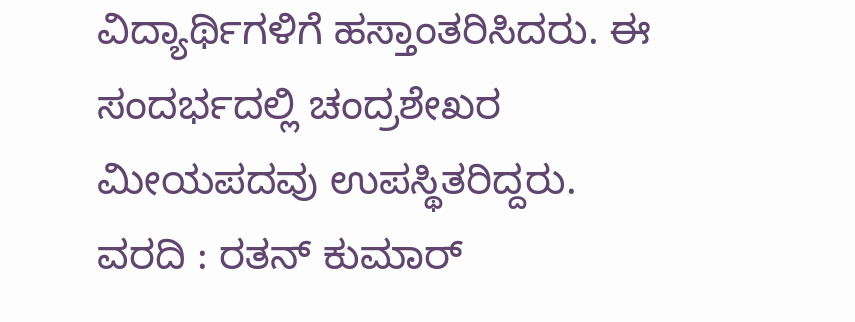ವಿದ್ಯಾರ್ಥಿಗಳಿಗೆ ಹಸ್ತಾಂತರಿಸಿದರು. ಈ ಸಂದರ್ಭದಲ್ಲಿ ಚಂದ್ರಶೇಖರ ಮೀಯಪದವು ಉಪಸ್ಥಿತರಿದ್ದರು.
ವರದಿ : ರತನ್ ಕುಮಾರ್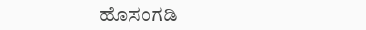ಹೊಸಂಗಡಿ